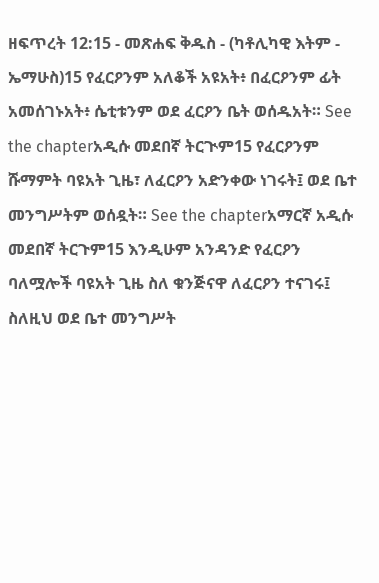ዘፍጥረት 12:15 - መጽሐፍ ቅዱስ - (ካቶሊካዊ እትም - ኤማሁስ)15 የፈርዖንም አለቆች አዩአት፥ በፈርዖንም ፊት አመሰገኑአት፥ ሴቲቱንም ወደ ፈርዖን ቤት ወሰዱአት። See the chapterአዲሱ መደበኛ ትርጒም15 የፈርዖንም ሹማምት ባዩአት ጊዜ፣ ለፈርዖን አድንቀው ነገሩት፤ ወደ ቤተ መንግሥትም ወሰዷት። See the chapterአማርኛ አዲሱ መደበኛ ትርጉም15 እንዲሁም አንዳንድ የፈርዖን ባለሟሎች ባዩአት ጊዜ ስለ ቁንጅናዋ ለፈርዖን ተናገሩ፤ ስለዚህ ወደ ቤተ መንግሥት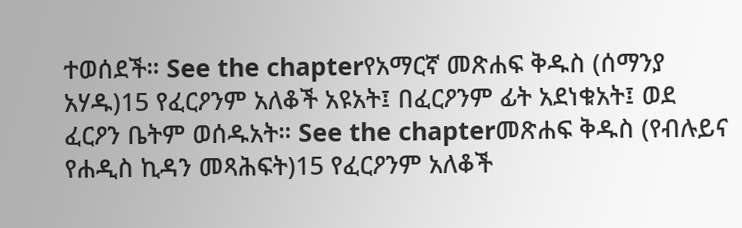ተወሰደች። See the chapterየአማርኛ መጽሐፍ ቅዱስ (ሰማንያ አሃዱ)15 የፈርዖንም አለቆች አዩአት፤ በፈርዖንም ፊት አደነቁአት፤ ወደ ፈርዖን ቤትም ወሰዱአት። See the chapterመጽሐፍ ቅዱስ (የብሉይና የሐዲስ ኪዳን መጻሕፍት)15 የፈርዖንም አለቆች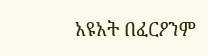አዩአት በፈርዖንም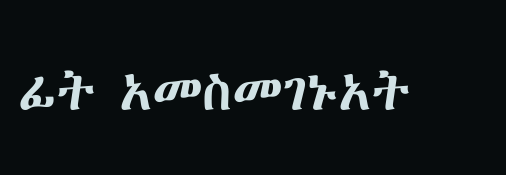ፊት አመስመገኑአት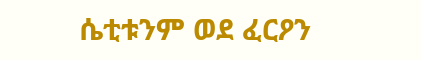ሴቲቱንም ወደ ፈርዖን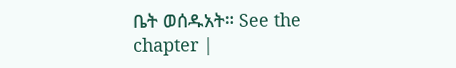ቤት ወሰዱአት። See the chapter |